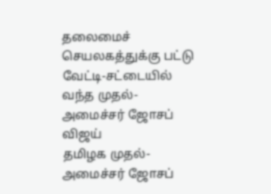தலைமைச் செயலகத்துக்கு பட்டு வேட்டி-சட்டையில் வந்த முதல்-அமைச்சர் ஜோசப் விஜய்
தமிழக முதல்-அமைச்சர் ஜோசப்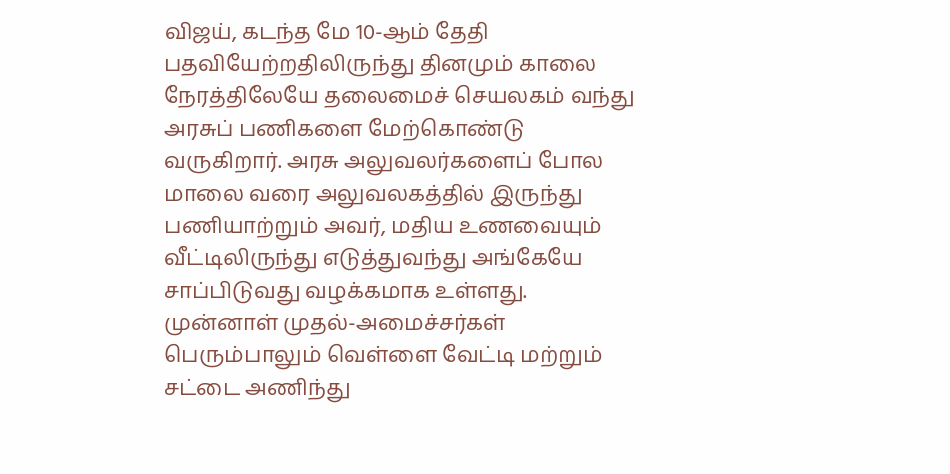விஜய், கடந்த மே 10-ஆம் தேதி பதவியேற்றதிலிருந்து தினமும் காலை நேரத்திலேயே தலைமைச் செயலகம் வந்து அரசுப் பணிகளை மேற்கொண்டு வருகிறார். அரசு அலுவலர்களைப் போல மாலை வரை அலுவலகத்தில் இருந்து பணியாற்றும் அவர், மதிய உணவையும் வீட்டிலிருந்து எடுத்துவந்து அங்கேயே சாப்பிடுவது வழக்கமாக உள்ளது.
முன்னாள் முதல்-அமைச்சர்கள் பெரும்பாலும் வெள்ளை வேட்டி மற்றும் சட்டை அணிந்து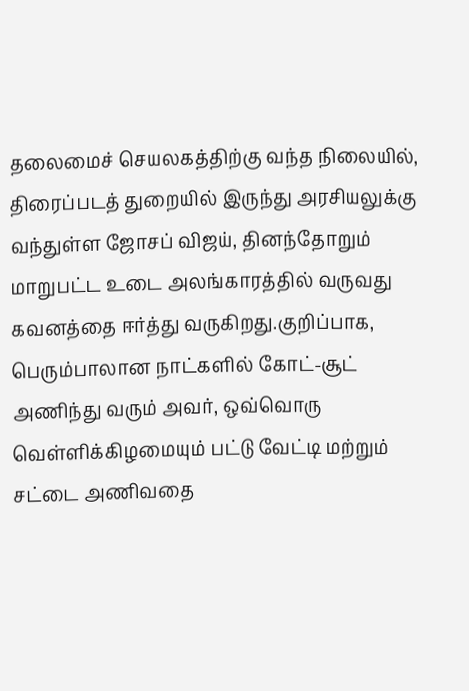தலைமைச் செயலகத்திற்கு வந்த நிலையில், திரைப்படத் துறையில் இருந்து அரசியலுக்கு வந்துள்ள ஜோசப் விஜய், தினந்தோறும் மாறுபட்ட உடை அலங்காரத்தில் வருவது கவனத்தை ஈர்த்து வருகிறது.குறிப்பாக, பெரும்பாலான நாட்களில் கோட்-சூட் அணிந்து வரும் அவர், ஒவ்வொரு வெள்ளிக்கிழமையும் பட்டு வேட்டி மற்றும் சட்டை அணிவதை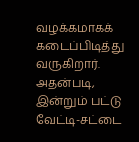வழக்கமாகக் கடைப்பிடித்து வருகிறார்.
அதன்படி, இன்றும் பட்டு வேட்டி-சட்டை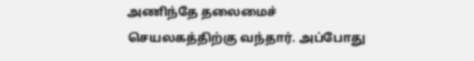அணிந்தே தலைமைச் செயலகத்திற்கு வந்தார். அப்போது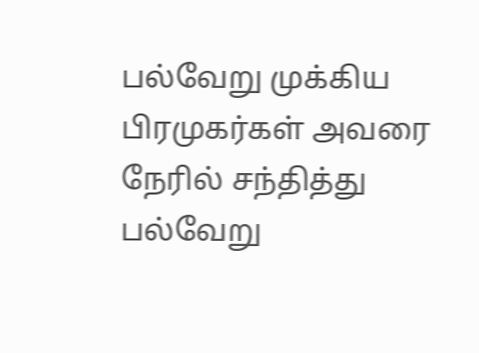பல்வேறு முக்கிய பிரமுகர்கள் அவரை நேரில் சந்தித்து பல்வேறு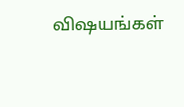விஷயங்கள்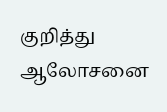குறித்து ஆலோசனை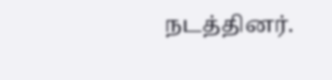நடத்தினர்.